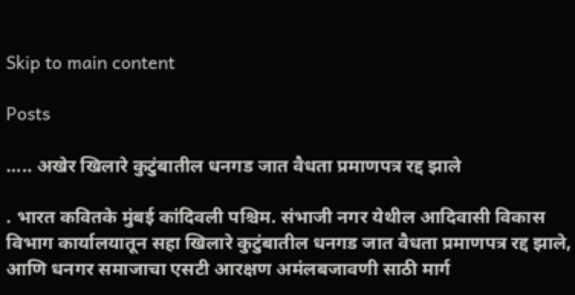Skip to main content

Posts

..... अखेर खिलारे कुटुंबातील धनगड जात वैधता प्रमाणपत्र रद्द झाले

. भारत कवितके मुंबई कांदिवली पश्चिम. संभाजी नगर येथील आदिवासी विकास विभाग कार्यालयातून सहा खिलारे कुटुंबातील धनगड जात वैधता प्रमाणपत्र रद्द झाले, आणि धनगर समाजाचा एसटी आरक्षण अमंलबजावणी साठी मार्ग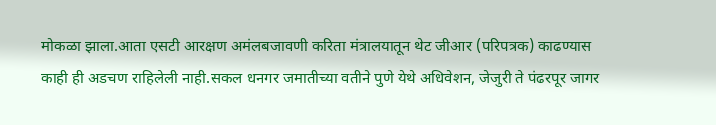मोकळा झाला.आता एसटी आरक्षण अमंलबजावणी करिता मंत्रालयातून थेट जीआर (परिपत्रक) काढण्यास काही ही अडचण राहिलेली नाही.सकल धनगर जमातीच्या वतीने पुणे येथे अधिवेशन, जेजुरी ते पंढरपूर जागर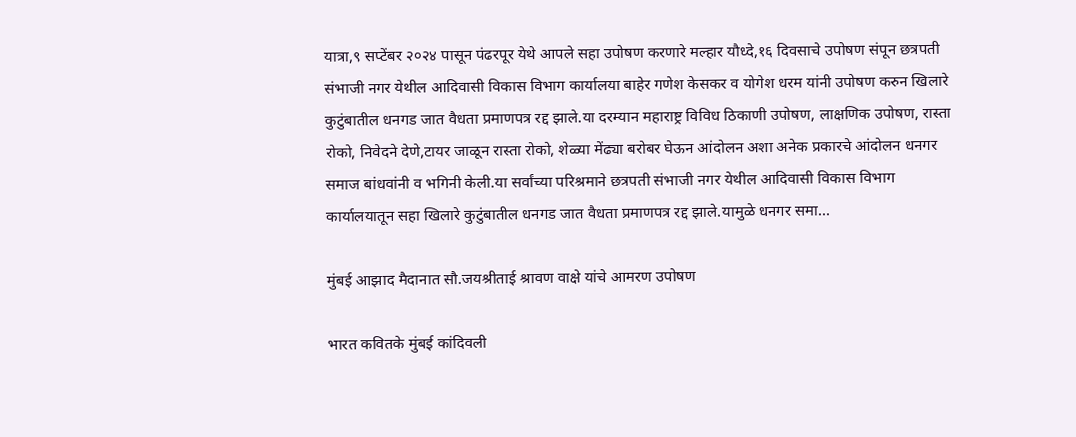यात्रा,९ सप्टेंबर २०२४ पासून पंढरपूर येथे आपले सहा उपोषण करणारे मल्हार यौध्दे,१६ दिवसाचे उपोषण संपून छत्रपती संभाजी नगर येथील आदिवासी विकास विभाग कार्यालया बाहेर गणेश केसकर व योगेश धरम यांनी उपोषण करुन खिलारे कुटुंबातील धनगड जात वैधता प्रमाणपत्र रद्द झाले.या दरम्यान महाराष्ट्र विविध ठिकाणी उपोषण, लाक्षणिक उपोषण, रास्ता रोको, निवेदने देणे,टायर जाळून रास्ता रोको, शेळ्या मेंढ्या बरोबर घेऊन आंदोलन अशा अनेक प्रकारचे आंदोलन धनगर समाज बांधवांनी व भगिनी केली.या सर्वांच्या परिश्रमाने छत्रपती संभाजी नगर येथील आदिवासी विकास विभाग कार्यालयातून सहा खिलारे कुटुंबातील धनगड जात वैधता प्रमाणपत्र रद्द झाले.यामुळे धनगर समा...

मुंबई आझाद मैदानात सौ.जयश्रीताई श्रावण वाक्षे यांचे आमरण उपोषण

भारत कवितके मुंबई कांदिवली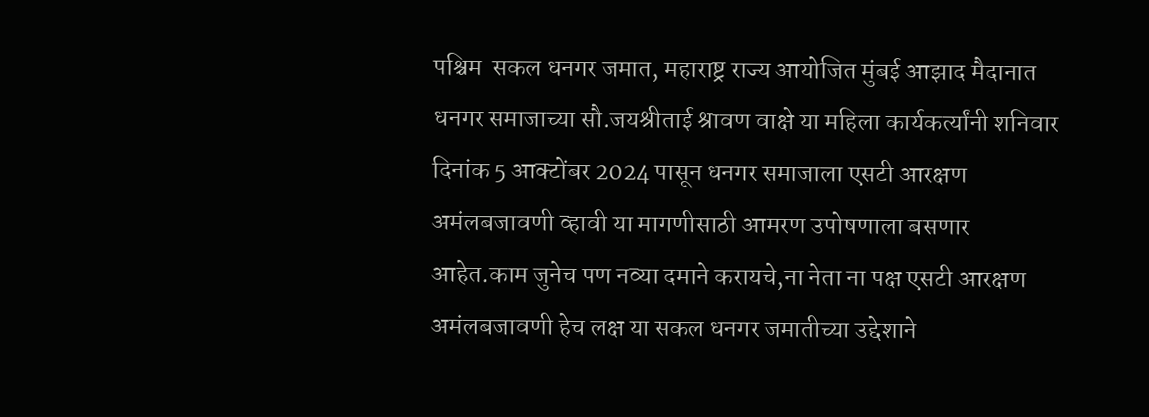पश्चिम  सकल धनगर जमात, महाराष्ट्र राज्य आयोजित मुंबई आझाद मैदानात धनगर समाजाच्या सौ.जयश्रीताई श्रावण वाक्षे या महिला कार्यकर्त्यांनी शनिवार दिनांक 5 आक्टोंबर 2024 पासून धनगर समाजाला एसटी आरक्षण अमंलबजावणी व्हावी या मागणीसाठी आमरण उपोषणाला बसणार आहेत.काम जुनेच पण नव्या दमाने करायचे,ना नेता ना पक्ष एसटी आरक्षण अमंलबजावणी हेच लक्ष या सकल धनगर जमातीच्या उद्देशाने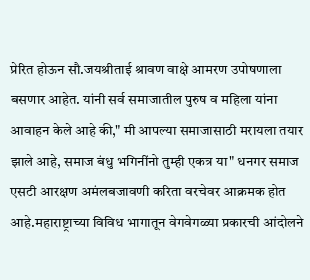प्रेरित होऊन सौ.जयश्रीताई श्रावण वाक्षे आमरण उपोषणाला बसणार आहेत. यांनी सर्व समाजातील पुरुष व महिला यांना आवाहन केले आहे की," मी आपल्या समाजासाठी मरायला तयार झाले आहे, समाज बंधु भगिनींनो तुम्ही एकत्र या" धनगर समाज एसटी आरक्षण अमंलबजावणी करिता वरचेवर आक्रमक होत आहे.महाराष्ट्राच्या विविध भागातून वेगवेगळ्या प्रकारची आंदोलने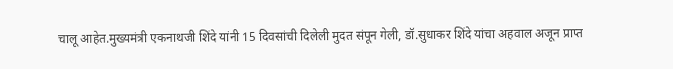चालू आहेत.मुख्यमंत्री एकनाथजी शिंदे यांनी 15 दिवसांची दिलेली मुदत संपून गेली, डॉ.सुधाकर शिंदे यांचा अहवाल अजून प्राप्त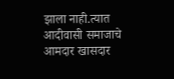झाला नाही.त्यात आदीवासी समाजाचे आमदार खासदार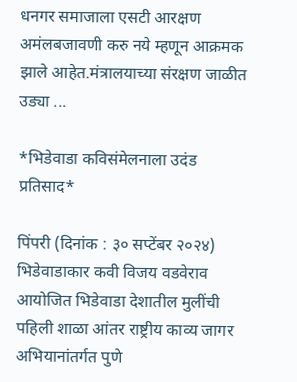धनगर समाजाला एसटी आरक्षण अमंलबजावणी करु नये म्हणून आक्रमक झाले आहेत.मंत्रालयाच्या संरक्षण जाळीत उड्या ...

*भिडेवाडा कविसंमेलनाला उदंड प्रतिसाद*

पिंपरी (दिनांक : ३० सप्टेंबर २०२४) भिडेवाडाकार कवी विजय वडवेराव आयोजित भिडेवाडा देशातील मुलींची पहिली शाळा आंतर राष्ट्रीय काव्य जागर अभियानांतर्गत पुणे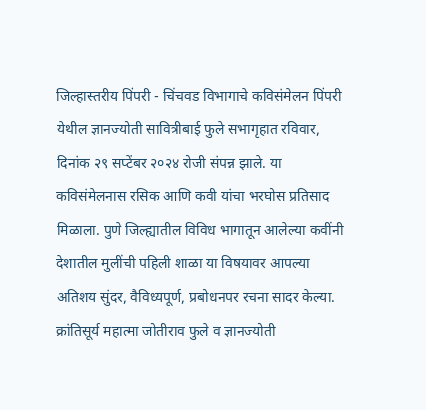जिल्हास्तरीय पिंपरी - चिंचवड विभागाचे कविसंमेलन पिंपरी येथील ज्ञानज्योती सावित्रीबाई फुले सभागृहात रविवार, दिनांक २९ सप्टेंबर २०२४ रोजी संपन्न झाले. या कविसंमेलनास रसिक आणि कवी यांचा भरघोस प्रतिसाद मिळाला. पुणे जिल्ह्यातील विविध भागातून आलेल्या कवींनी देशातील मुलींची पहिली शाळा या विषयावर आपल्या अतिशय सुंदर, वैविध्यपूर्ण, प्रबोधनपर रचना सादर केल्या. क्रांतिसूर्य महात्मा जोतीराव फुले व ज्ञानज्योती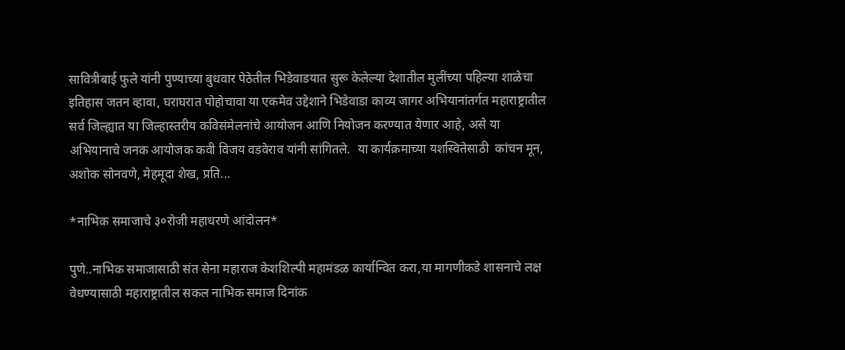सावित्रीबाई फुले यांनी पुण्याच्या बुधवार पेठेतील भिडेवाडयात सुरू केलेल्या देशातील मुलींच्या पहिल्या शाळेचा इतिहास जतन व्हावा, घराघरात पोहोचावा या एकमेव उद्देशाने भिडेवाडा काव्य जागर अभियानांतर्गत महाराष्ट्रातील सर्व जिल्ह्यात या जिल्हास्तरीय कविसंमेलनांचे आयोजन आणि नियोजन करण्यात येणार आहे, असे या अभियानाचे जनक आयोजक कवी विजय वडवेराव यांनी सांगितले.  या कार्यक्रमाच्या यशस्वितेसाठी  कांचन मून, अशोक सोनवणे, मेहमूदा शेख, प्रति...

*नाभिक समाजाचे ३०रोजी महाधरणे आंदोलन*

पुणे..नाभिक समाजासाठी संत सेना महाराज केशशिल्पी महामंडळ कार्यान्वित करा,या मागणीकडे शासनाचे लक्ष वेधण्यासाठी महाराष्ट्रातील सकल नाभिक समाज दिनांक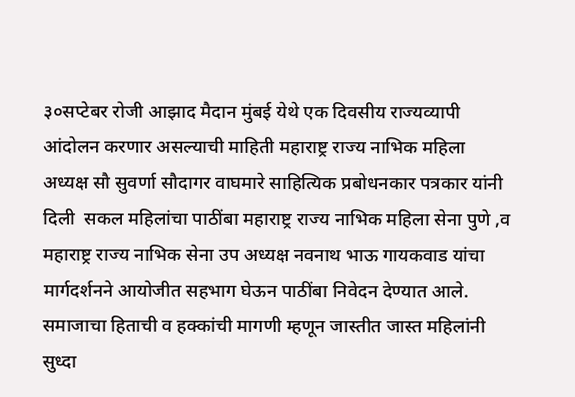३०सप्टेबर रोजी आझाद मैदान मुंबई येथे एक दिवसीय राज्यव्यापी आंदोलन करणार असल्याची माहिती महाराष्ट्र राज्य नाभिक महिला अध्यक्ष सौ सुवर्णा सौदागर वाघमारे साहित्यिक प्रबोधनकार पत्रकार यांनी दिली  सकल महिलांचा पाठींबा महाराष्ट्र राज्य नाभिक महिला सेना पुणे ,व महाराष्ट्र राज्य नाभिक सेना उप अध्यक्ष नवनाथ भाऊ गायकवाड यांचा मार्गदर्शनने आयोजीत सहभाग घेऊन पाठींबा निवेदन देण्यात आले. समाजाचा हिताची व हक्कांची मागणी म्हणून जास्तीत जास्त महिलांनी सुध्दा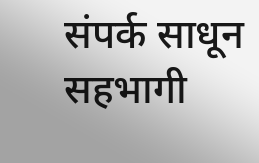संपर्क साधून सहभागी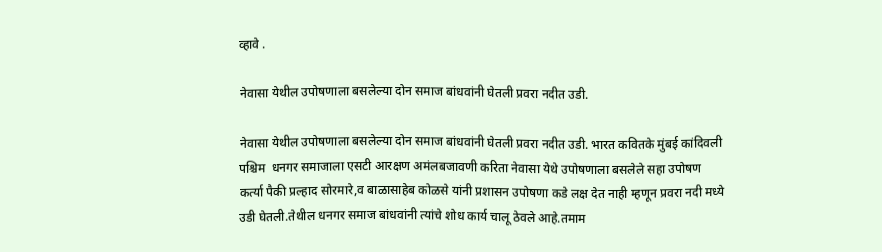व्हावे .

नेवासा येथील उपोषणाला बसलेल्या दोन समाज बांधवांनी घेतली प्रवरा नदीत उडी.

नेवासा येथील उपोषणाला बसलेल्या दोन समाज बांधवांनी घेतली प्रवरा नदीत उडी. भारत कवितके मुंबई कांदिवली पश्चिम  धनगर समाजाला एसटी आरक्षण अमंलबजावणी करिता नेवासा येथे उपोषणाला बसलेले सहा उपोषण कर्त्या पैकी प्रल्हाद सोरमारे,व बाळासाहेब कोळसे यांनी प्रशासन उपोषणा कडे लक्ष देत नाही म्हणून प्रवरा नदी मध्ये उडी घेतली.तेथील धनगर समाज बांधवांनी त्यांचे शोध कार्य चालू ठेवले आहे.तमाम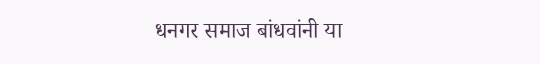धनगर समाज बांधवांनी या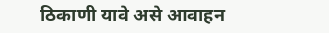ठिकाणी यावे असे आवाहन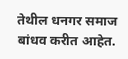तेथील धनगर समाज बांधव करीत आहेत.